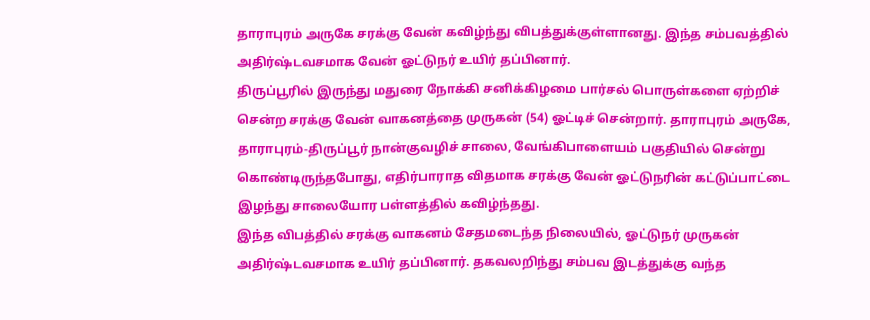தாராபுரம் அருகே சரக்கு வேன் கவிழ்ந்து விபத்துக்குள்ளானது. இந்த சம்பவத்தில் அதிர்ஷ்டவசமாக வேன் ஓட்டுநர் உயிர் தப்பினார்.
திருப்பூரில் இருந்து மதுரை நோக்கி சனிக்கிழமை பார்சல் பொருள்களை ஏற்றிச் சென்ற சரக்கு வேன் வாகனத்தை முருகன் (54) ஓட்டிச் சென்றார். தாராபுரம் அருகே, தாராபுரம்-திருப்பூர் நான்குவழிச் சாலை, வேங்கிபாளையம் பகுதியில் சென்று கொண்டிருந்தபோது, எதிர்பாராத விதமாக சரக்கு வேன் ஓட்டுநரின் கட்டுப்பாட்டை இழந்து சாலையோர பள்ளத்தில் கவிழ்ந்தது.
இந்த விபத்தில் சரக்கு வாகனம் சேதமடைந்த நிலையில், ஓட்டுநர் முருகன் அதிர்ஷ்டவசமாக உயிர் தப்பினார். தகவலறிந்து சம்பவ இடத்துக்கு வந்த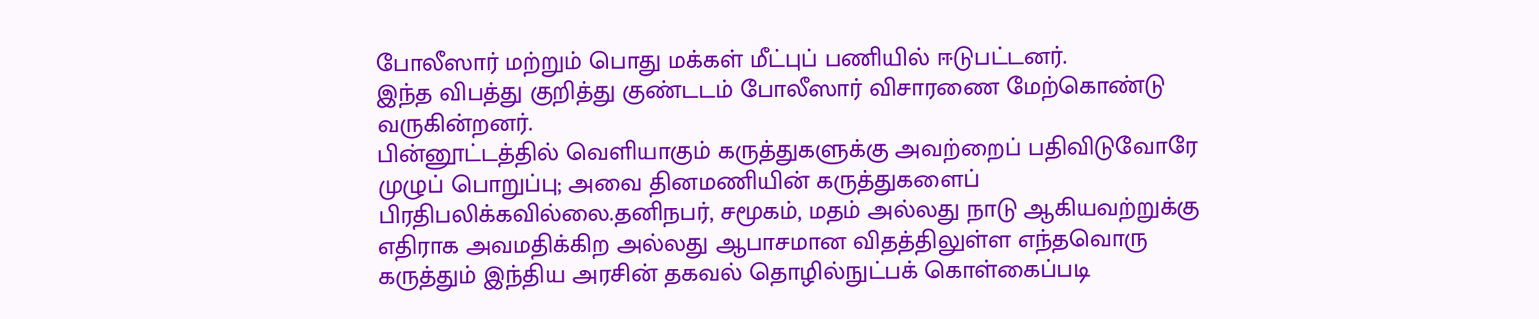போலீஸார் மற்றும் பொது மக்கள் மீட்புப் பணியில் ஈடுபட்டனர்.
இந்த விபத்து குறித்து குண்டடம் போலீஸார் விசாரணை மேற்கொண்டு வருகின்றனர்.
பின்னூட்டத்தில் வெளியாகும் கருத்துகளுக்கு அவற்றைப் பதிவிடுவோரே முழுப் பொறுப்பு; அவை தினமணியின் கருத்துகளைப் பிரதிபலிக்கவில்லை.தனிநபர், சமூகம், மதம் அல்லது நாடு ஆகியவற்றுக்கு எதிராக அவமதிக்கிற அல்லது ஆபாசமான விதத்திலுள்ள எந்தவொரு கருத்தும் இந்திய அரசின் தகவல் தொழில்நுட்பக் கொள்கைப்படி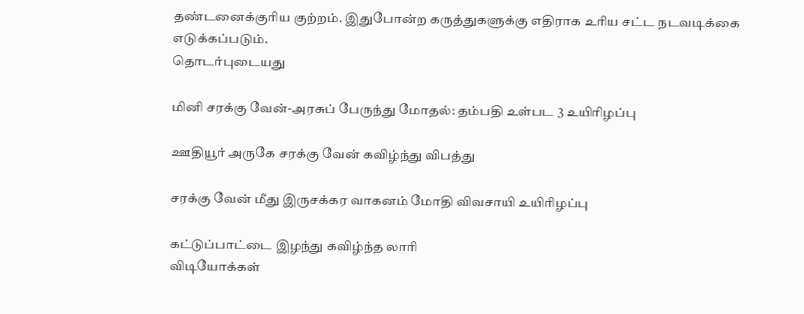தண்டனைக்குரிய குற்றம். இதுபோன்ற கருத்துகளுக்கு எதிராக உரிய சட்ட நடவடிக்கை எடுக்கப்படும்.
தொடர்புடையது

மினி சரக்கு வேன்-அரசுப் பேருந்து மோதல்: தம்பதி உள்பட 3 உயிரிழப்பு

ஊதியூர் அருகே சரக்கு வேன் கவிழ்ந்து விபத்து

சரக்கு வேன் மீது இருசக்கர வாகனம் மோதி விவசாயி உயிரிழப்பு

கட்டுப்பாட்டை இழந்து கவிழ்ந்த லாரி
விடியோக்கள்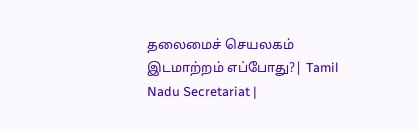தலைமைச் செயலகம் இடமாற்றம் எப்போது?| Tamil Nadu Secretariat |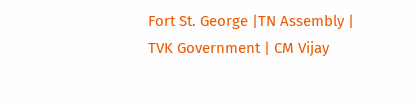Fort St. George |TN Assembly | TVK Government | CM Vijay